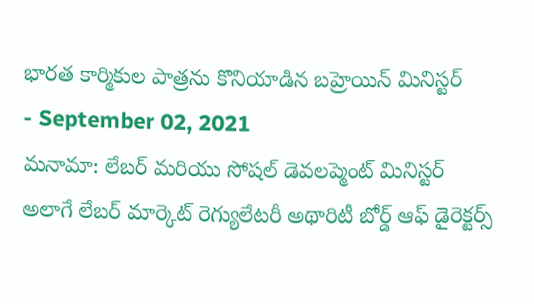భారత కార్మికుల పాత్రను కొనియాడిన బహ్రెయిన్ మినిస్టర్
- September 02, 2021
మనామా: లేబర్ మరియు సోషల్ డెవలప్మెంట్ మినిస్టర్ అలాగే లేబర్ మార్కెట్ రెగ్యులేటరీ అథారిటీ బోర్డ్ ఆఫ్ డైరెక్టర్స్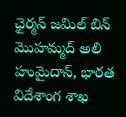ఛైర్మన్ జమిల్ బిన్ మొహమ్మద్ అలి హుమైదాన్, భారత విదేశాంగ శాఖ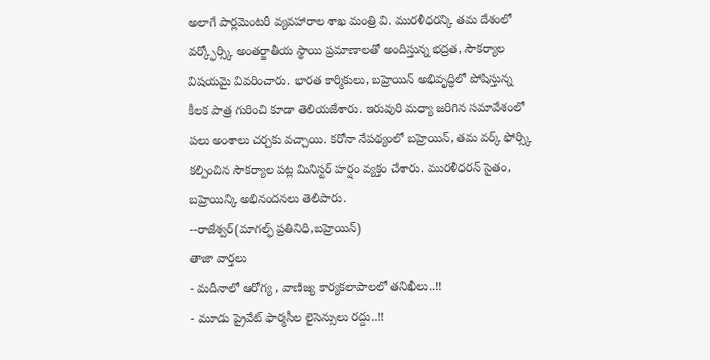అలాగే పార్లమెంటరీ వ్యవహారాల శాఖ మంత్రి వి. మురళీధరన్కి తమ దేశంలో వర్క్ఫోర్స్కి అంతర్జాతీయ స్థాయి ప్రమాణాలతో అందిస్తున్న భద్రత, సౌకర్యాల విషయమై వివరించారు. భారత కార్మికులు, బహ్రెయిన్ అభివృద్ధిలో పోషిస్తున్న కీలక పాత్ర గురించి కూడా తెలియజేశారు. ఇరువురి మధ్యా జరిగిన సమావేశంలో పలు అంశాలు చర్చకు వచ్చాయి. కరోనా నేపథ్యంలో బహ్రెయిన్, తమ వర్క్ ఫోర్స్కి కల్పించిన సౌకర్యాల పట్ల మినిస్టర్ హర్షం వ్యక్తం చేశారు. మురళీధరన్ సైతం, బహ్రెయిన్కి అభినందనలు తెలిపారు.
--రాజేశ్వర్(మాగల్ఫ్ ప్రతినిధి,బహ్రెయిన్)
తాజా వార్తలు
- మదీనాలో ఆరోగ్య , వాణిజ్య కార్యకలాపాలలో తనిఖీలు..!!
- మూడు ప్రైవేట్ ఫార్మసీల లైసెన్సులు రద్దు..!!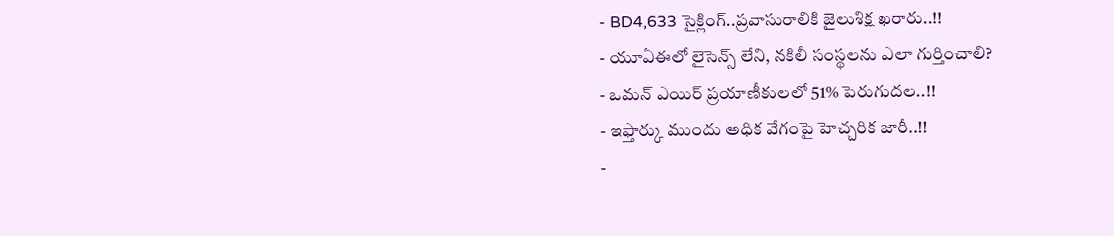- BD4,633 సైక్లింగ్..ప్రవాసురాలికి జైలుశిక్ష ఖరారు..!!
- యూఏఈలో లైసెన్స్ లేని, నకిలీ సంస్థలను ఎలా గుర్తించాలి?
- ఒమన్ ఎయిర్ ప్రయాణీకులలో 51% పెరుగుదల..!!
- ఇఫ్తార్కు ముందు అధిక వేగంపై హెచ్చరిక జారీ..!!
-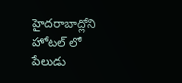హైదరాబాద్లోని హోటల్ లో పేలుడు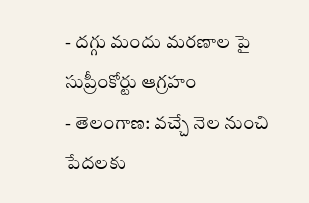- దగ్గు మందు మరణాల పై సుప్రీంకోర్టు ఆగ్రహం
- తెలంగాణ: వచ్చే నెల నుంచి పేదలకు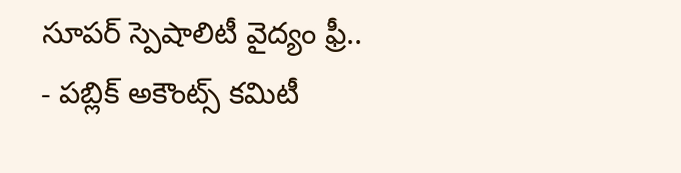సూపర్ స్పెషాలిటీ వైద్యం ఫ్రీ..
- పబ్లిక్ అకౌంట్స్ కమిటీ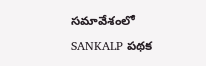సమావేశంలో SANKALP పథక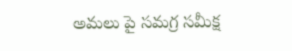అమలు పై సమగ్ర సమీక్ష